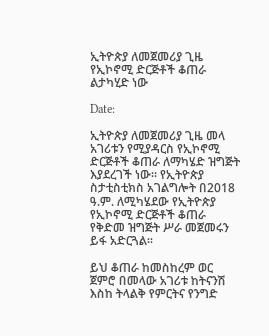ኢትዮጵያ ለመጀመሪያ ጊዜ የኢኮኖሚ ድርጅቶች ቆጠራ ልታካሂድ ነው

Date:

ኢትዮጵያ ለመጀመሪያ ጊዜ መላ አገሪቱን የሚያዳርስ የኢኮኖሚ ድርጅቶች ቆጠራ ለማካሄድ ዝግጅት እያደረገች ነው። የኢትዮጵያ ስታቲስቲክስ አገልግሎት በ2018 ዓ.ም. ለሚካሄደው የኢትዮጵያ የኢኮኖሚ ድርጅቶች ቆጠራ የቅድመ ዝግጅት ሥራ መጀመሩን ይፋ አድርጓል።

ይህ ቆጠራ ከመስከረም ወር ጀምሮ በመላው አገሪቱ ከትናንሽ እስከ ትላልቅ የምርትና የንግድ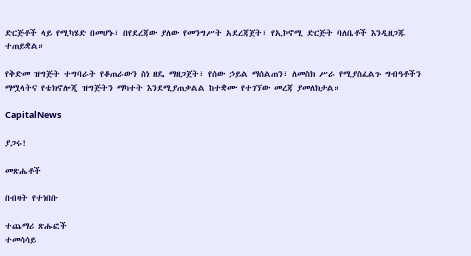ድርጅቶች ላይ የሚካሄድ በመሆኑ፣ በየደረጃው ያለው የመንግሥት አደረጃጀት፣ የኢኮኖሚ ድርጅት ባለቤቶች እንዲዘጋጁ ተጠይቋል።

የቅድመ ዝግጅት ተግባራት የቆጠራውን ስነ ዘዴ ማዘጋጀት፣ የሰው ኃይል ማሰልጠን፣ ለመስክ ሥራ የሚያስፈልጉ ግብዓቶችን ማሟላትና የቴክኖሎጂ ዝግጅትን ማካተት እንደሚያጠቃልል ከተቋሙ የተገኘው መረጃ ያመለክታል።

CapitalNews

ያጋሩ!

መጽሔቶች

በብዛት የተነበቡ

ተጨማሪ ጽሑፎች
ተመሳሳይ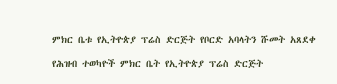ምክር ቤቱ የኢትዮጵያ ፕሬስ ድርጅት የቦርድ አባላትን ሹመት አጸደቀ

የሕዝብ ተወካዮች ምክር ቤት የኢትዮጵያ ፕሬስ ድርጅት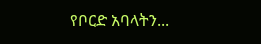የቦርድ አባላትን...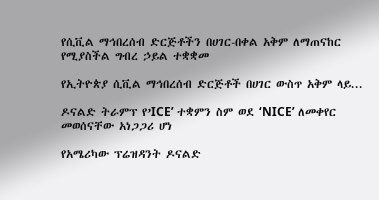የሲቪል ማኅበረሰብ ድርጅቶችን በሀገር-በቀል አቅም ለማጠናከር የሚያስችል ግብረ ኃይል ተቋቋመ

የኢትዮጵያ ሲቪል ማኅበረሰብ ድርጅቶች በሀገር ውስጥ አቅም ላይ...

ዶናልድ ትራምፕ የ’ICE’ ተቋምን ስም ወደ ‘NICE’ ለመቀየር መወሰናቸው አነጋጋሪ ሆነ

የአሜሪካው ፕሬዝዳንት ዶናልድ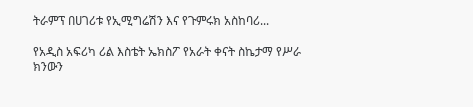ትራምፕ በሀገሪቱ የኢሚግሬሽን እና የጉምሩክ አስከባሪ...

የአዲስ አፍሪካ ሪል እስቴት ኤክስፖ የአራት ቀናት ስኬታማ የሥራ ክንውን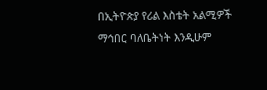በኢትዮጵያ የሪል እስቴት አልሚዎች ማኅበር ባለቤትነት እንዲሁም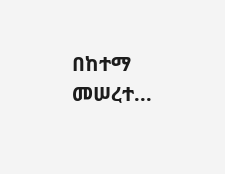በከተማ መሠረተ...